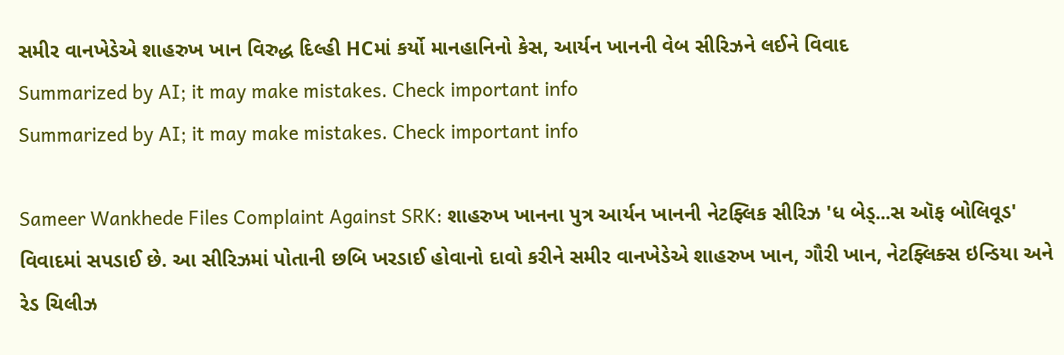સમીર વાનખેડેએ શાહરુખ ખાન વિરુદ્ધ દિલ્હી HCમાં કર્યો માનહાનિનો કેસ, આર્યન ખાનની વેબ સીરિઝને લઈને વિવાદ
Summarized by AI; it may make mistakes. Check important info
Summarized by AI; it may make mistakes. Check important info

Sameer Wankhede Files Complaint Against SRK: શાહરુખ ખાનના પુત્ર આર્યન ખાનની નેટફ્લિક સીરિઝ 'ધ બેડ્...સ ઑફ બોલિવૂડ' વિવાદમાં સપડાઈ છે. આ સીરિઝમાં પોતાની છબિ ખરડાઈ હોવાનો દાવો કરીને સમીર વાનખેડેએ શાહરુખ ખાન, ગૌરી ખાન, નેટફ્લિક્સ ઇન્ડિયા અને રેડ ચિલીઝ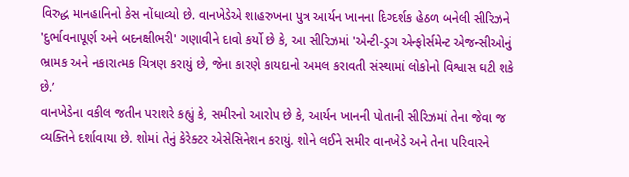વિરુદ્ધ માનહાનિનો કેસ નોંધાવ્યો છે. વાનખેડેએ શાહરુખના પુત્ર આર્યન ખાનના દિગ્દર્શક હેઠળ બનેલી સીરિઝને 'દુર્ભાવનાપૂર્ણ અને બદનક્ષીભરી' ગણાવીને દાવો કર્યો છે કે, આ સીરિઝમાં 'એન્ટી-ડ્રગ એન્ફોર્સમેન્ટ એજન્સીઓનું ભ્રામક અને નકારાત્મક ચિત્રણ કરાયું છે, જેના કારણે કાયદાનો અમલ કરાવતી સંસ્થામાં લોકોનો વિશ્વાસ ઘટી શકે છે.’
વાનખેડેના વકીલ જતીન પરાશરે કહ્યું કે, સમીરનો આરોપ છે કે, આર્યન ખાનની પોતાની સીરિઝમાં તેના જેવા જ વ્યક્તિને દર્શાવાયા છે. શોમાં તેનું કેરેક્ટર એસેસિનેશન કરાયું. શોને લઈને સમીર વાનખેડે અને તેના પરિવારને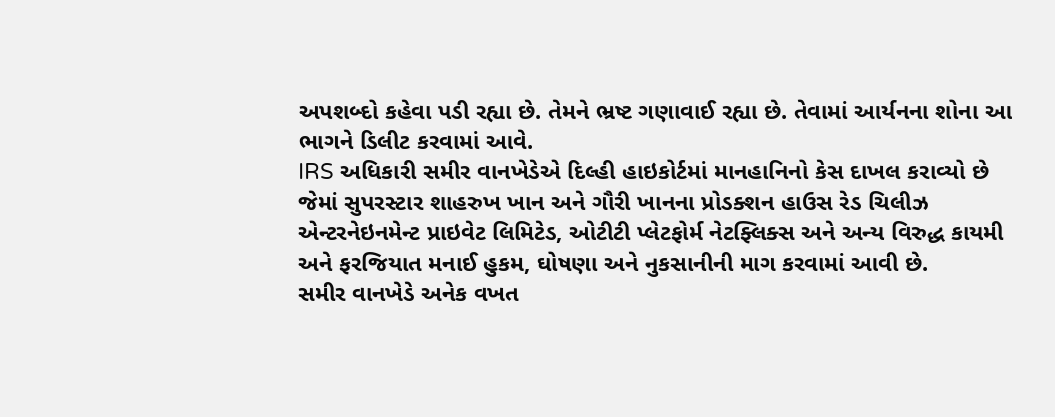અપશબ્દો કહેવા પડી રહ્યા છે. તેમને ભ્રષ્ટ ગણાવાઈ રહ્યા છે. તેવામાં આર્યનના શોના આ ભાગને ડિલીટ કરવામાં આવે.
IRS અધિકારી સમીર વાનખેડેએ દિલ્હી હાઇકોર્ટમાં માનહાનિનો કેસ દાખલ કરાવ્યો છે જેમાં સુપરસ્ટાર શાહરુખ ખાન અને ગૌરી ખાનના પ્રોડક્શન હાઉસ રેડ ચિલીઝ એન્ટરનેઇનમેન્ટ પ્રાઇવેટ લિમિટેડ, ઓટીટી પ્લેટફોર્મ નેટફ્લિક્સ અને અન્ય વિરુદ્ધ કાયમી અને ફરજિયાત મનાઈ હુકમ, ઘોષણા અને નુકસાનીની માગ કરવામાં આવી છે.
સમીર વાનખેડે અનેક વખત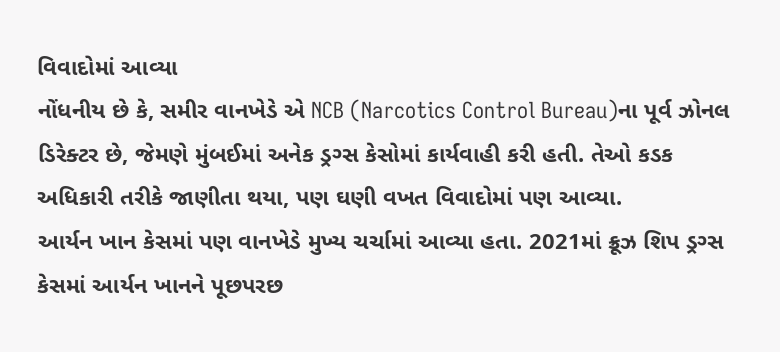વિવાદોમાં આવ્યા
નોંધનીય છે કે, સમીર વાનખેડે એ NCB (Narcotics Control Bureau)ના પૂર્વ ઝોનલ ડિરેક્ટર છે, જેમણે મુંબઈમાં અનેક ડ્રગ્સ કેસોમાં કાર્યવાહી કરી હતી. તેઓ કડક અધિકારી તરીકે જાણીતા થયા, પણ ઘણી વખત વિવાદોમાં પણ આવ્યા.
આર્યન ખાન કેસમાં પણ વાનખેડે મુખ્ય ચર્ચામાં આવ્યા હતા. 2021માં ક્રૂઝ શિપ ડ્રગ્સ કેસમાં આર્યન ખાનને પૂછપરછ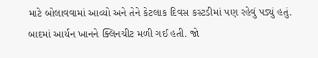માટે બોલાવવામાં આવ્યો અને તેને કેટલાક દિવસ કસ્ટડીમાં પણ રહેવું પડ્યું હતું. બાદમાં આર્યન ખાનને ક્લિનચીટ મળી ગઈ હતી. જો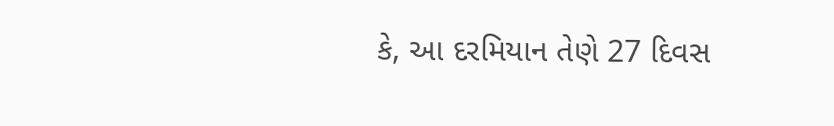કે, આ દરમિયાન તેણે 27 દિવસ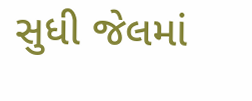સુધી જેલમાં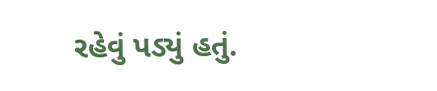રહેવું પડ્યું હતું.